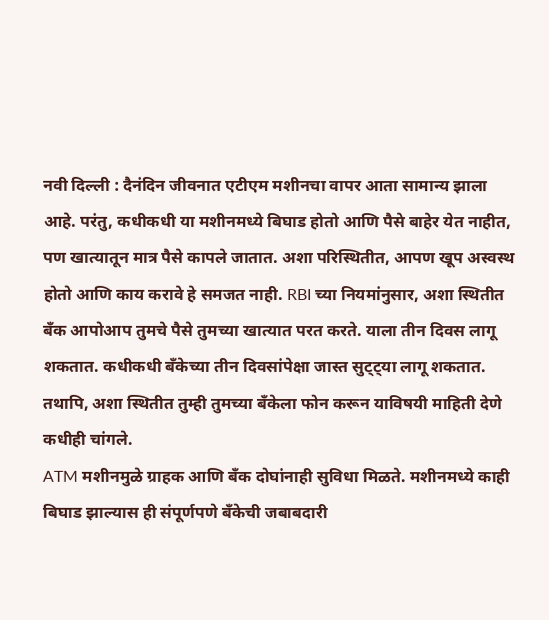नवी दिल्ली : दैनंदिन जीवनात एटीएम मशीनचा वापर आता सामान्य झाला आहे. परंतु, कधीकधी या मशीनमध्ये बिघाड होतो आणि पैसे बाहेर येत नाहीत, पण खात्यातून मात्र पैसे कापले जातात. अशा परिस्थितीत, आपण खूप अस्वस्थ होतो आणि काय करावे हे समजत नाही. RBI च्या नियमांनुसार, अशा स्थितीत बँक आपोआप तुमचे पैसे तुमच्या खात्यात परत करते. याला तीन दिवस लागू शकतात. कधीकधी बँकेच्या तीन दिवसांपेक्षा जास्त सुट्ट्या लागू शकतात. तथापि, अशा स्थितीत तुम्ही तुमच्या बँकेला फोन करून याविषयी माहिती देणे कधीही चांगले.
ATM मशीनमुळे ग्राहक आणि बँक दोघांनाही सुविधा मिळते. मशीनमध्ये काही बिघाड झाल्यास ही संपूर्णपणे बँकेची जबाबदारी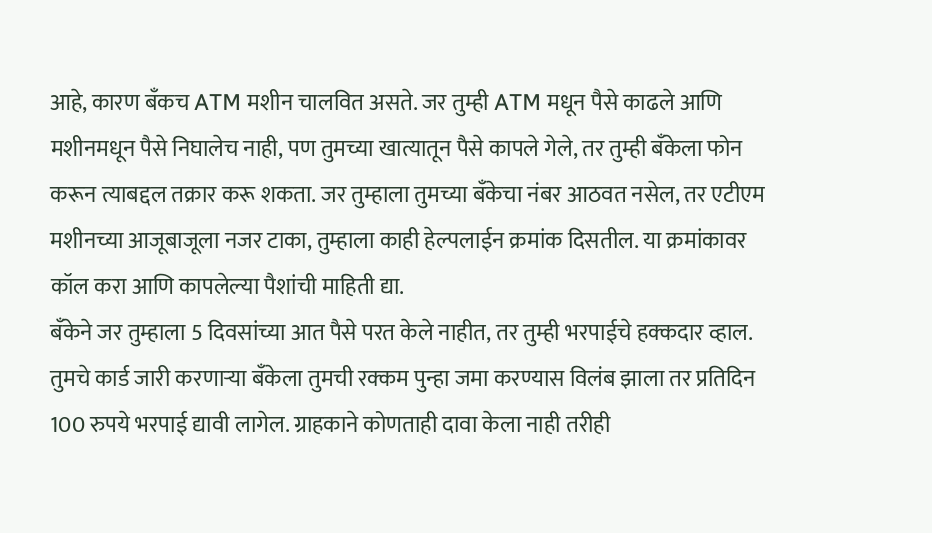आहे, कारण बँकच ATM मशीन चालवित असते. जर तुम्ही ATM मधून पैसे काढले आणि मशीनमधून पैसे निघालेच नाही, पण तुमच्या खात्यातून पैसे कापले गेले, तर तुम्ही बँकेला फोन करून त्याबद्दल तक्रार करू शकता. जर तुम्हाला तुमच्या बँकेचा नंबर आठवत नसेल, तर एटीएम मशीनच्या आजूबाजूला नजर टाका, तुम्हाला काही हेल्पलाईन क्रमांक दिसतील. या क्रमांकावर कॉल करा आणि कापलेल्या पैशांची माहिती द्या.
बँकेने जर तुम्हाला 5 दिवसांच्या आत पैसे परत केले नाहीत, तर तुम्ही भरपाईचे हक्कदार व्हाल. तुमचे कार्ड जारी करणाऱ्या बँकेला तुमची रक्कम पुन्हा जमा करण्यास विलंब झाला तर प्रतिदिन 100 रुपये भरपाई द्यावी लागेल. ग्राहकाने कोणताही दावा केला नाही तरीही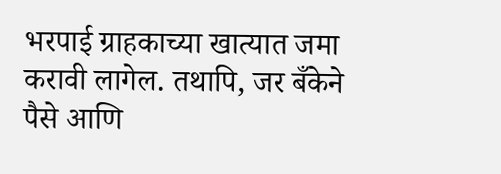भरपाई ग्राहकाच्या खात्यात जमा करावी लागेल. तथापि, जर बँकेने पैसे आणि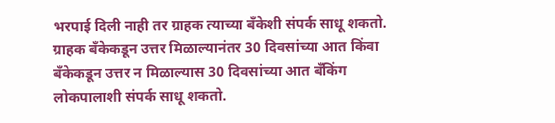भरपाई दिली नाही तर ग्राहक त्याच्या बँकेशी संपर्क साधू शकतो. ग्राहक बँकेकडून उत्तर मिळाल्यानंतर 30 दिवसांच्या आत किंवा बँकेकडून उत्तर न मिळाल्यास 30 दिवसांच्या आत बँकिंग लोकपालाशी संपर्क साधू शकतो.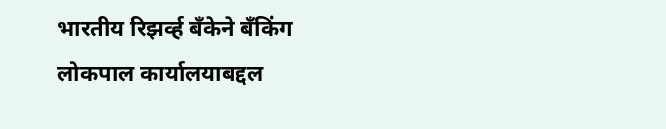भारतीय रिझर्व्ह बँकेने बँकिंग लोकपाल कार्यालयाबद्दल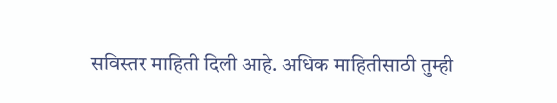सविस्तर माहिती दिली आहे. अधिक माहितीसाठी तुम्ही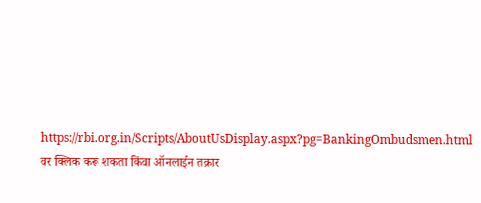https://rbi.org.in/Scripts/AboutUsDisplay.aspx?pg=BankingOmbudsmen.html वर क्लिक करू शकता किंवा ऑनलाईन तक्रार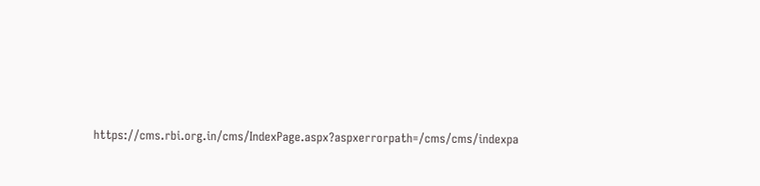https://cms.rbi.org.in/cms/IndexPage.aspx?aspxerrorpath=/cms/cms/indexpa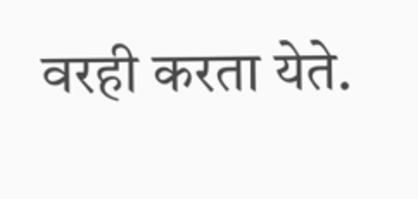वरही करता येते.